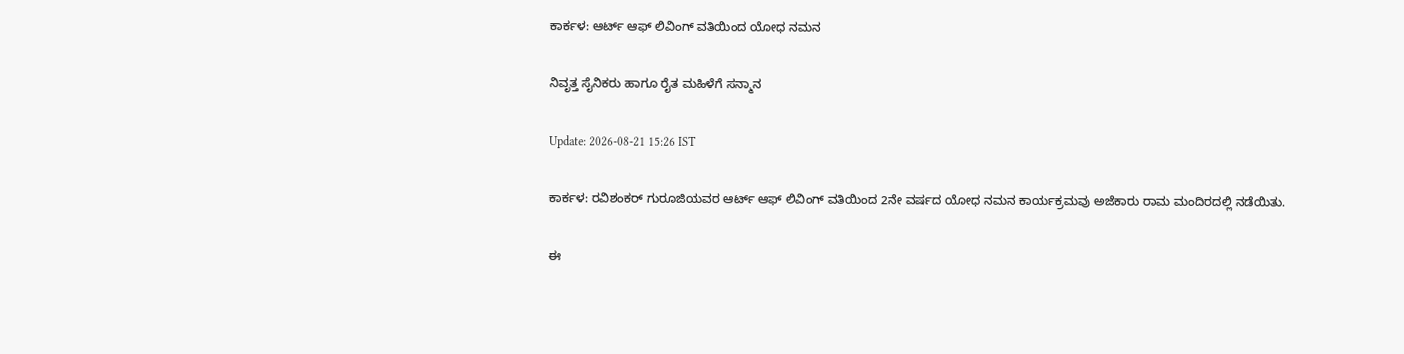ಕಾರ್ಕಳ: ಆರ್ಟ್ ಆಫ್ ಲಿವಿಂಗ್ ವತಿಯಿಂದ ಯೋಧ ನಮನ

ನಿವೃತ್ತ ಸೈನಿಕರು ಹಾಗೂ ರೈತ ಮಹಿಳೆಗೆ ಸನ್ಮಾನ

Update: 2026-08-21 15:26 IST

ಕಾರ್ಕಳ: ರವಿಶಂಕರ್ ಗುರೂಜಿಯವರ ಆರ್ಟ್ ಆಫ್ ಲಿವಿಂಗ್ ವತಿಯಿಂದ 2ನೇ ವರ್ಷದ ಯೋಧ ನಮನ ಕಾರ್ಯಕ್ರಮವು ಅಜೆಕಾರು ರಾಮ ಮಂದಿರದಲ್ಲಿ ನಡೆಯಿತು.

ಈ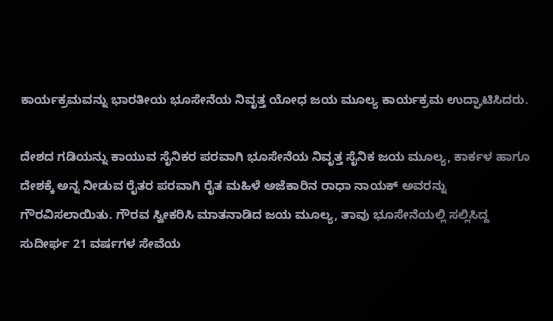ಕಾರ್ಯಕ್ರಮವನ್ನು ಭಾರತೀಯ ಭೂಸೇನೆಯ ನಿವೃತ್ತ ಯೋಧ ಜಯ ಮೂಲ್ಯ ಕಾರ್ಯಕ್ರಮ ಉದ್ಘಾಟಿಸಿದರು.

ದೇಶದ ಗಡಿಯನ್ನು ಕಾಯುವ ಸೈನಿಕರ ಪರವಾಗಿ ಭೂಸೇನೆಯ ನಿವೃತ್ತ ಸೈನಿಕ ಜಯ ಮೂಲ್ಯ, ಕಾರ್ಕಳ ಹಾಗೂ ದೇಶಕ್ಕೆ ಅನ್ನ ನೀಡುವ ರೈತರ ಪರವಾಗಿ ರೈತ ಮಹಿಳೆ ಅಜೆಕಾರಿನ ರಾಧಾ ನಾಯಕ್ ಅವರನ್ನು ಗೌರವಿಸಲಾಯಿತು. ಗೌರವ ಸ್ವೀಕರಿಸಿ ಮಾತನಾಡಿದ ಜಯ ಮೂಲ್ಯ, ತಾವು ಭೂಸೇನೆಯಲ್ಲಿ ಸಲ್ಲಿಸಿದ್ದ ಸುದೀರ್ಘ 21 ವರ್ಷಗಳ ಸೇವೆಯ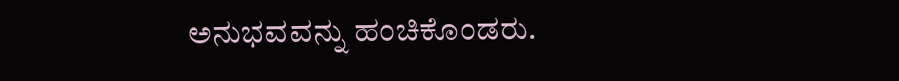ಅನುಭವವನ್ನು ಹಂಚಿಕೊಂಡರು.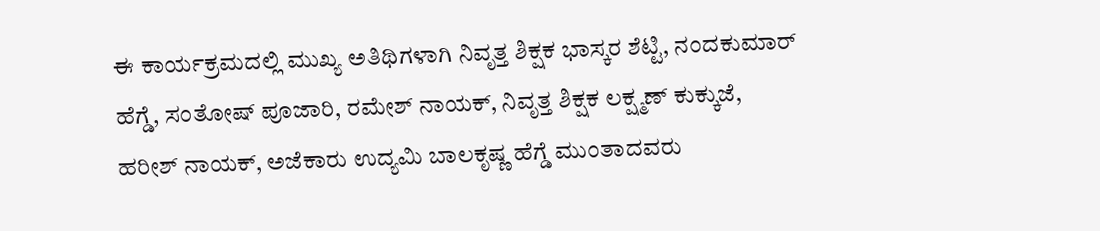ಈ ಕಾರ್ಯಕ್ರಮದಲ್ಲಿ ಮುಖ್ಯ ಅತಿಥಿಗಳಾಗಿ ನಿವೃತ್ತ ಶಿಕ್ಷಕ ಭಾಸ್ಕರ ಶೆಟ್ಟಿ, ನಂದಕುಮಾರ್ ಹೆಗ್ಡೆ, ಸಂತೋಷ್ ಪೂಜಾರಿ, ರಮೇಶ್ ನಾಯಕ್, ನಿವೃತ್ತ ಶಿಕ್ಷಕ ಲಕ್ಷ್ಮಣ್ ಕುಕ್ಕುಜೆ, ಹರೀಶ್ ನಾಯಕ್, ಅಜೆಕಾರು ಉದ್ಯಮಿ ಬಾಲಕೃಷ್ಣ ಹೆಗ್ಡೆ ಮುಂತಾದವರು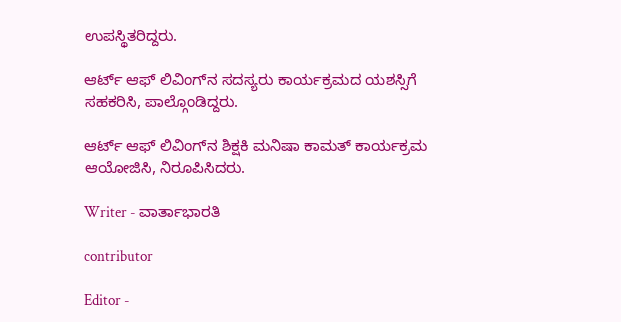ಉಪಸ್ಥಿತರಿದ್ದರು.

ಆರ್ಟ್ ಆಫ್ ಲಿವಿಂಗ್‌ನ ಸದಸ್ಯರು ಕಾರ್ಯಕ್ರಮದ ಯಶಸ್ಸಿಗೆ ಸಹಕರಿಸಿ, ಪಾಲ್ಗೊಂಡಿದ್ದರು.

ಆರ್ಟ್ ಆಫ್ ಲಿವಿಂಗ್‌ನ ಶಿಕ್ಷಕಿ ಮನಿಷಾ ಕಾಮತ್ ಕಾರ್ಯಕ್ರಮ ಆಯೋಜಿಸಿ, ನಿರೂಪಿಸಿದರು.

Writer - ವಾರ್ತಾಭಾರತಿ

contributor

Editor -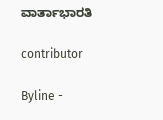ವಾರ್ತಾಭಾರತಿ

contributor

Byline -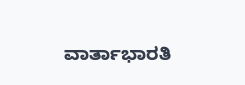ವಾರ್ತಾಭಾರತಿ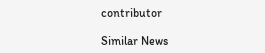contributor

Similar News